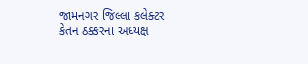જામનગર જિલ્લા કલેક્ટર કેતન ઠક્કરના અધ્યક્ષ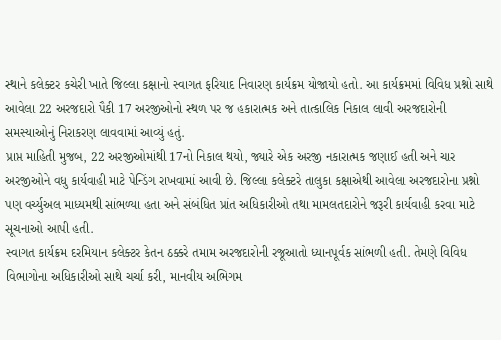સ્થાને કલેક્ટર કચેરી ખાતે જિલ્લા કક્ષાનો સ્વાગત ફરિયાદ નિવારણ કાર્યક્રમ યોજાયો હતો. આ કાર્યક્રમમાં વિવિધ પ્રશ્નો સાથે આવેલા 22 અરજદારો પૈકી 17 અરજીઓનો સ્થળ પર જ હકારાત્મક અને તાત્કાલિક નિકાલ લાવી અરજદારોની સમસ્યાઓનું નિરાકરણ લાવવામાં આવ્યું હતું.
પ્રાપ્ત માહિતી મુજબ, 22 અરજીઓમાંથી 17નો નિકાલ થયો, જ્યારે એક અરજી નકારાત્મક જણાઈ હતી અને ચાર અરજીઓને વધુ કાર્યવાહી માટે પેન્ડિંગ રાખવામાં આવી છે. જિલ્લા કલેક્ટરે તાલુકા કક્ષાએથી આવેલા અરજદારોના પ્રશ્નો પણ વર્ચ્યુઅલ માધ્યમથી સાંભળ્યા હતા અને સંબંધિત પ્રાંત અધિકારીઓ તથા મામલતદારોને જરૂરી કાર્યવાહી કરવા માટે સૂચનાઓ આપી હતી.
સ્વાગત કાર્યક્રમ દરમિયાન કલેક્ટર કેતન ઠક્કરે તમામ અરજદારોની રજૂઆતો ધ્યાનપૂર્વક સાંભળી હતી. તેમણે વિવિધ વિભાગોના અધિકારીઓ સાથે ચર્ચા કરી, માનવીય અભિગમ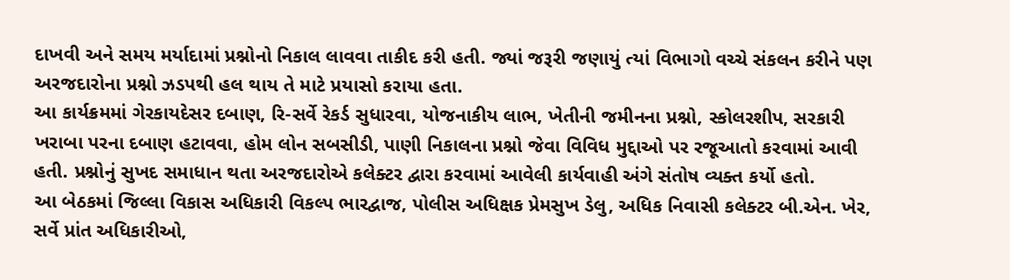દાખવી અને સમય મર્યાદામાં પ્રશ્નોનો નિકાલ લાવવા તાકીદ કરી હતી. જ્યાં જરૂરી જણાયું ત્યાં વિભાગો વચ્ચે સંકલન કરીને પણ અરજદારોના પ્રશ્નો ઝડપથી હલ થાય તે માટે પ્રયાસો કરાયા હતા.
આ કાર્યક્રમમાં ગેરકાયદેસર દબાણ, રિ-સર્વે રેકર્ડ સુધારવા, યોજનાકીય લાભ, ખેતીની જમીનના પ્રશ્નો, સ્કોલરશીપ, સરકારી ખરાબા પરના દબાણ હટાવવા, હોમ લોન સબસીડી, પાણી નિકાલના પ્રશ્નો જેવા વિવિધ મુદ્દાઓ પર રજૂઆતો કરવામાં આવી હતી. પ્રશ્નોનું સુખદ સમાધાન થતા અરજદારોએ કલેક્ટર દ્વારા કરવામાં આવેલી કાર્યવાહી અંગે સંતોષ વ્યક્ત કર્યો હતો.
આ બેઠકમાં જિલ્લા વિકાસ અધિકારી વિકલ્પ ભારદ્વાજ, પોલીસ અધિક્ષક પ્રેમસુખ ડેલુ, અધિક નિવાસી કલેક્ટર બી.એન. ખેર, સર્વે પ્રાંત અધિકારીઓ,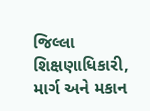જિલ્લા શિક્ષણાધિકારી, માર્ગ અને મકાન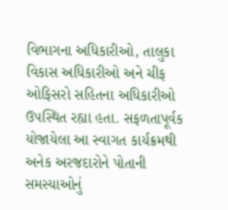વિભાગના અધિકારીઓ, તાલુકા વિકાસ અધિકારીઓ અને ચીફ ઓફિસરો સહિતના અધિકારીઓ ઉપસ્થિત રહ્યા હતા. સફળતાપૂર્વક યોજાયેલા આ સ્વાગત કાર્યક્રમથી અનેક અરજદારોને પોતાની સમસ્યાઓનું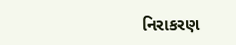નિરાકરણ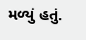મળ્યું હતું.